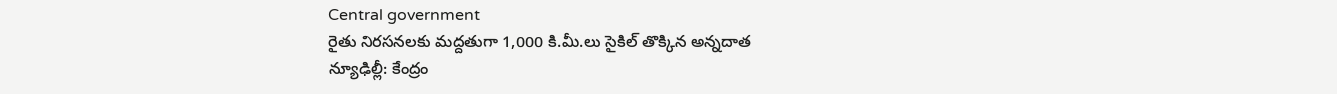Central government
రైతు నిరసనలకు మద్దతుగా 1,000 కి.మీ.లు సైకిల్ తొక్కిన అన్నదాత
న్యూఢిల్లీ: కేంద్రం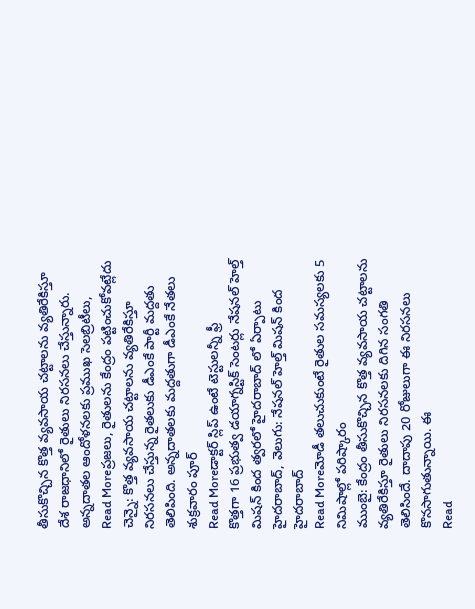తీసుకొచ్చిన కొత్త వ్యవసాయ చట్టాలను వ్యతిరేకిస్తూ దేశ రాజధానిలో రైతులు నిరసనలు చేస్తున్నారు. అన్నదాతల ఆందోళనలకు ప్రముఖ సెలబ్రిటీలు,
Read Moreప్రజలు, రైతులను కేంద్రం పట్టించుకోవట్లేదు
చెన్నై: కొత్త వ్యవసాయ చట్టాలను వ్యతిరేకిస్తూ నిరసనలు చేస్తున్న రైతలుకు డీఎంకే పార్టీ మద్దతు తెలిపింది. అన్నదాతలకు మద్దతుగా డీఎంకే నేతలు శుక్రవారం పూర్
Read Moreడాక్టర్ స్లిప్ ఉంటే టెస్టులన్నీ ఫ్రీ
కొత్తగా 16 ప్రభుత్వ డయాగ్నస్టిక్ సెంటర్లు నేషనల్ హెల్త్ మిషన్ కింద త్వరలో హైదరాబాద్ లో ఏర్పాటు హైదరాబాద్, వెలుగు: నేషనల్ హెల్త్ మిషన్ కింద హైదరాబాద్
Read Moreమోడీ తలుచుకుంటే రైతుల సమస్యలకు 5 నిమిషాల్లో పరిష్కారం
ముంబై: కేంద్రం తీసుకొచ్చిన కొత్త వ్యవసాయ చట్టాలను వ్యతిరేకిస్తూ రైతులు నిరసనలకు దిగిన సంగతి తెలిసిందే. దాదాపు 20 రోజులుగా ఈ నిరసనలు కొనసాగుతున్నాయి. ఈ
Read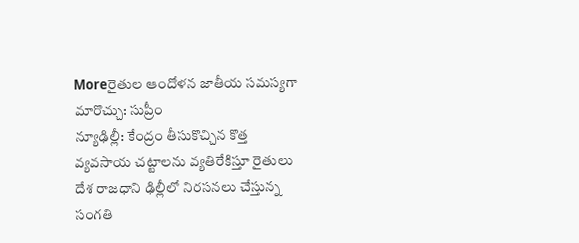Moreరైతుల ఆందోళన జాతీయ సమస్యగా మారొచ్చు: సుప్రీం
న్యూఢిల్లీ: కేంద్రం తీసుకొచ్చిన కొత్త వ్యవసాయ చట్టాలను వ్యతిరేకిస్తూ రైతులు దేశ రాజధాని ఢిల్లీలో నిరసనలు చేస్తున్న సంగతి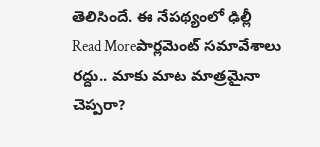తెలిసిందే. ఈ నేపథ్యంలో ఢిల్లీ
Read Moreపార్లమెంట్ సమావేశాలు రద్దు.. మాకు మాట మాత్రమైనా చెప్పరా?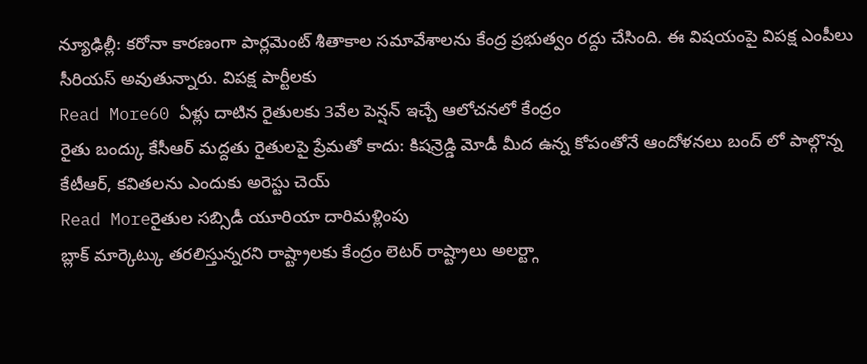న్యూఢిల్లీ: కరోనా కారణంగా పార్లమెంట్ శీతాకాల సమావేశాలను కేంద్ర ప్రభుత్వం రద్దు చేసింది. ఈ విషయంపై విపక్ష ఎంపీలు సీరియస్ అవుతున్నారు. విపక్ష పార్టీలకు
Read More60 ఏళ్లు దాటిన రైతులకు 3వేల పెన్షన్ ఇచ్చే ఆలోచనలో కేంద్రం
రైతు బంద్కు కేసీఆర్ మద్దతు రైతులపై ప్రేమతో కాదు: కిషన్రెడ్డి మోడీ మీద ఉన్న కోపంతోనే ఆందోళనలు బంద్ లో పాల్గొన్న కేటీఆర్, కవితలను ఎందుకు అరెస్టు చెయ్
Read Moreరైతుల సబ్సిడీ యూరియా దారిమళ్లింపు
బ్లాక్ మార్కెట్కు తరలిస్తున్నరని రాష్ట్రాలకు కేంద్రం లెటర్ రాష్ట్రాలు అలర్ట్గా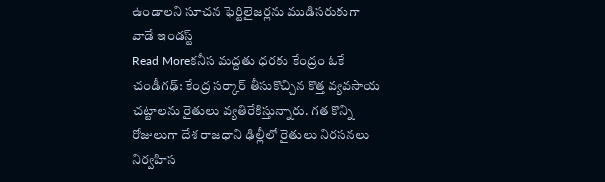ఉండాలని సూచన ఫెర్టిలైజర్లను ముడిసరుకుగా వాడే ఇండస్ట్
Read Moreకనీస మద్దతు ధరకు కేంద్రం ఓకే
చండీగఢ్: కేంద్ర సర్కార్ తీసుకొచ్చిన కొత్త వ్యవసాయ చట్టాలను రైతులు వ్యతిరేకిస్తున్నారు. గత కొన్ని రోజులుగా దేశ రాజధాని ఢిల్లీలో రైతులు నిరసనలు నిర్వహిస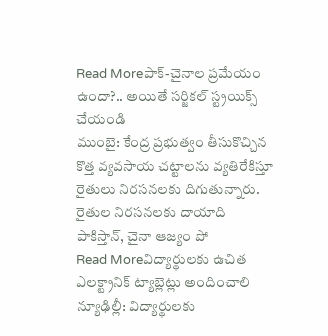Read Moreపాక్-చైనాల ప్రమేయం ఉందా?.. అయితే సర్జికల్ స్ట్రయిక్స్ చేయండి
ముంబై: కేంద్ర ప్రభుత్వం తీసుకొచ్చిన కొత్త వ్యవసాయ చట్టాలను వ్యతిరేకిస్తూ రైతులు నిరసనలకు దిగుతున్నారు. రైతుల నిరసనలకు దాయాది పాకిస్తాన్, చైనా ఆజ్యం పో
Read Moreవిద్యార్థులకు ఉచిత ఎలక్ట్రానిక్ ట్యాబ్లెట్లు అందించాలి
న్యూఢిల్లీ: విద్యార్థులకు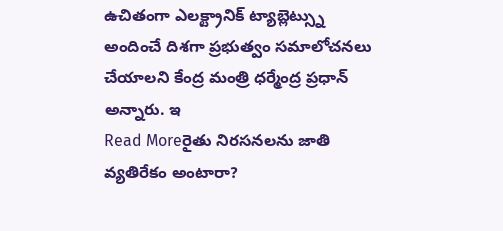ఉచితంగా ఎలక్ట్రానిక్ ట్యాబ్లెట్స్ను అందించే దిశగా ప్రభుత్వం సమాలోచనలు చేయాలని కేంద్ర మంత్రి ధర్మేంద్ర ప్రధాన్ అన్నారు. ఇ
Read Moreరైతు నిరసనలను జాతి వ్యతిరేకం అంటారా?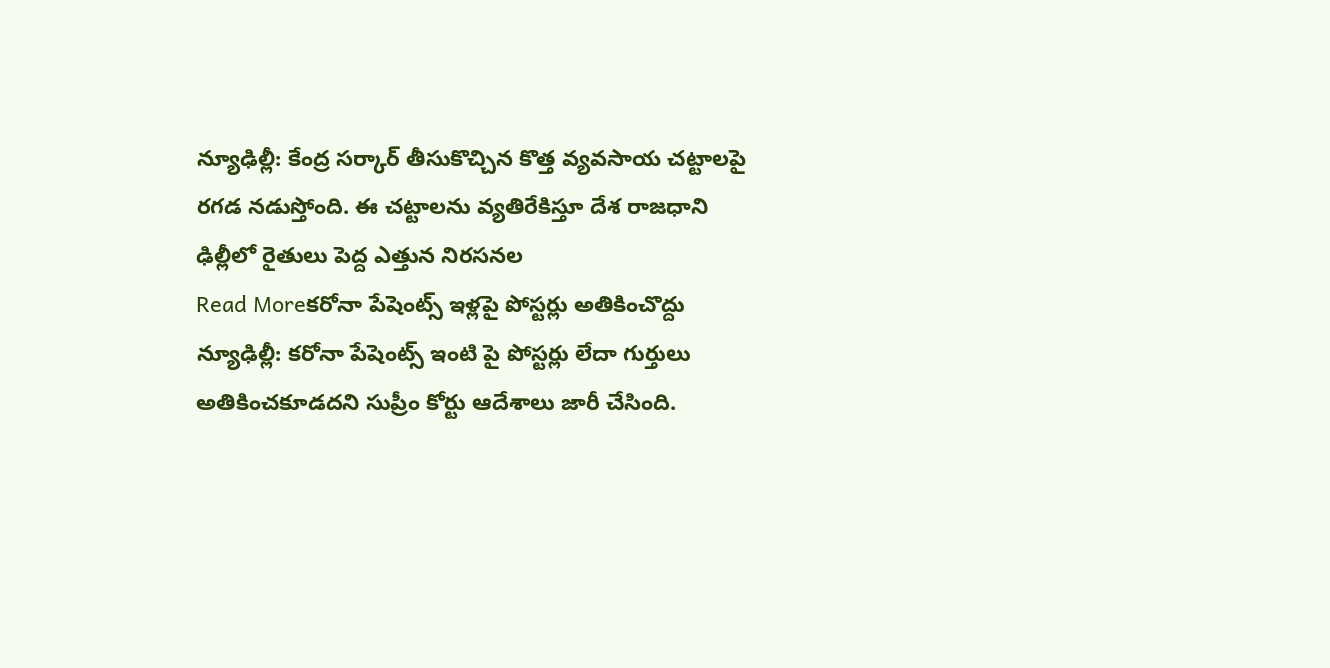న్యూఢిల్లీ: కేంద్ర సర్కార్ తీసుకొచ్చిన కొత్త వ్యవసాయ చట్టాలపై రగడ నడుస్తోంది. ఈ చట్టాలను వ్యతిరేకిస్తూ దేశ రాజధాని ఢిల్లీలో రైతులు పెద్ద ఎత్తున నిరసనల
Read Moreకరోనా పేషెంట్స్ ఇళ్లపై పోస్టర్లు అతికించొద్దు
న్యూఢిల్లీ: కరోనా పేషెంట్స్ ఇంటి పై పోస్టర్లు లేదా గుర్తులు అతికించకూడదని సుప్రీం కోర్టు ఆదేశాలు జారీ చేసింది.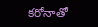కరోనాతో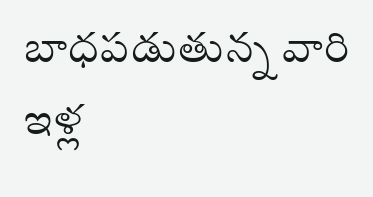బాధపడుతున్న వారి ఇళ్ల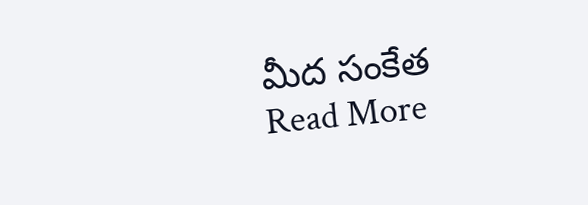మీద సంకేత
Read More